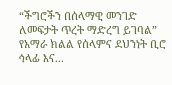“ችግሮችን በሰላማዊ መንገድ ለመፍታት ጥረት ማድረግ ይገባል” የአማራ ክልል የሰላምና ደህንነት ቢሮ ኅላፊ እና...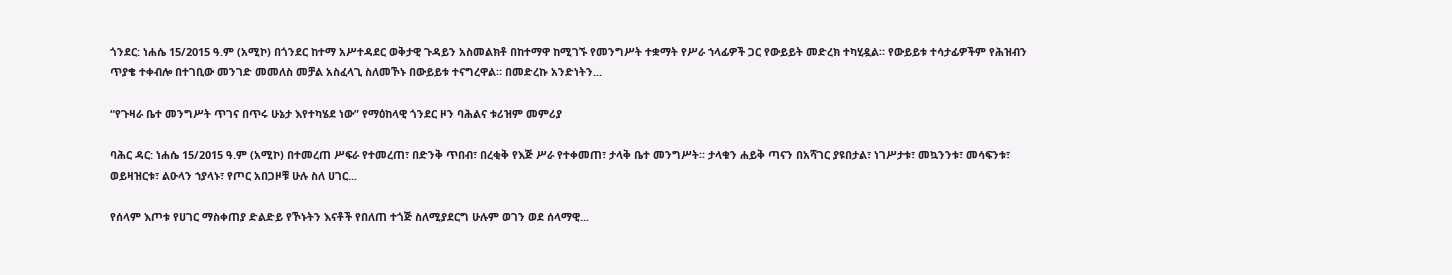ጎንደር: ነሐሴ 15/2015 ዓ.ም (አሚኮ) በጎንደር ከተማ አሥተዳደር ወቅታዊ ጉዳይን አስመልክቶ በከተማዋ ከሚገኙ የመንግሥት ተቋማት የሥራ ኀላፊዎች ጋር የውይይት መድረክ ተካሂዷል። የውይይቱ ተሳታፊዎችም የሕዝብን ጥያቄ ተቀብሎ በተገቢው መንገድ መመለስ መቻል አስፈላጊ ስለመኾኑ በውይይቱ ተናግረዋል። በመድረኩ አንድነትን...

“የጉዛራ ቤተ መንግሥት ጥገና በጥሩ ሁኔታ እየተካሄደ ነው” የማዕከላዊ ጎንደር ዞን ባሕልና ቱሪዝም መምሪያ

ባሕር ዳር: ነሐሴ 15/2015 ዓ.ም (አሚኮ) በተመረጠ ሥፍራ የተመረጠ፣ በድንቅ ጥበብ፣ በረቂቅ የእጅ ሥራ የተቀመጠ፣ ታላቅ ቤተ መንግሥት፡፡ ታላቁን ሐይቅ ጣናን በአሻገር ያዩበታል፣ ነገሥታቱ፣ መኳንንቱ፣ መሳፍንቱ፣ ወይዛዝርቱ፣ ልዑላን ኀያላኑ፣ የጦር አበጋዞቹ ሁሉ ስለ ሀገር...

የሰላም እጦቱ የሀገር ማስቀጠያ ድልድይ የኾኑትን እናቶች የበለጠ ተጎጅ ስለሚያደርግ ሁሉም ወገን ወደ ሰላማዊ...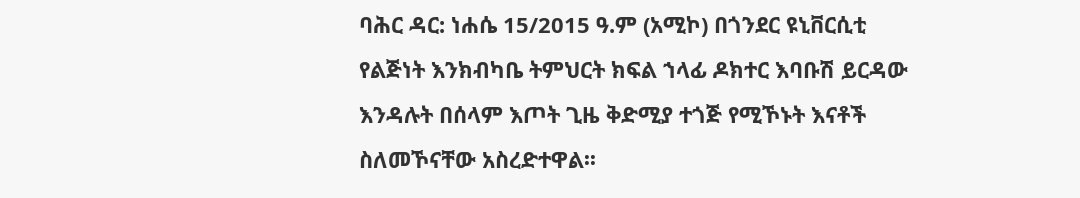ባሕር ዳር: ነሐሴ 15/2015 ዓ.ም (አሚኮ) በጎንደር ዩኒቨርሲቲ የልጅነት እንክብካቤ ትምህርት ክፍል ኀላፊ ዶክተር እባቡሽ ይርዳው እንዳሉት በሰላም እጦት ጊዜ ቅድሚያ ተጎጅ የሚኾኑት እናቶች ስለመኾናቸው አስረድተዋል፡፡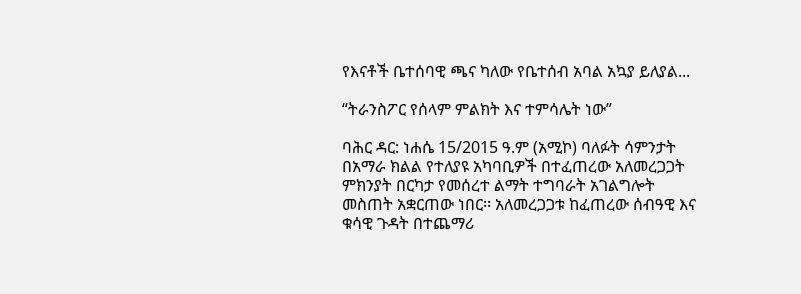የእናቶች ቤተሰባዊ ጫና ካለው የቤተሰብ አባል አኳያ ይለያል...

“ትራንስፖር የሰላም ምልክት እና ተምሳሌት ነው”

ባሕር ዳር: ነሐሴ 15/2015 ዓ.ም (አሚኮ) ባለፉት ሳምንታት በአማራ ክልል የተለያዩ አካባቢዎች በተፈጠረው አለመረጋጋት ምክንያት በርካታ የመሰረተ ልማት ተግባራት አገልግሎት መስጠት አቋርጠው ነበር፡፡ አለመረጋጋቱ ከፈጠረው ሰብዓዊ እና ቁሳዊ ጉዳት በተጨማሪ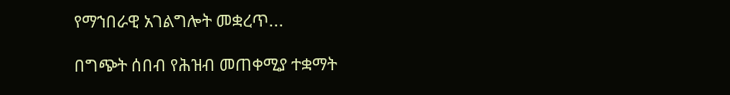የማኀበራዊ አገልግሎት መቋረጥ...

በግጭት ሰበብ የሕዝብ መጠቀሚያ ተቋማት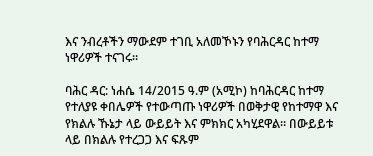እና ንብረቶችን ማውደም ተገቢ አለመኾኑን የባሕርዳር ከተማ ነዋሪዎች ተናገሩ።

ባሕር ዳር: ነሐሴ 14/2015 ዓ.ም (አሚኮ) ከባሕርዳር ከተማ የተለያዩ ቀበሌዎች የተውጣጡ ነዋሪዎች በወቅታዊ የከተማዋ እና የክልሉ ኹኔታ ላይ ውይይት እና ምክክር አካሂደዋል። በውይይቱ ላይ በክልሉ የተረጋጋ እና ፍጹም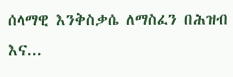ሰላማዊ እንቅስቃሴ ለማስፈን በሕዝብ እና...